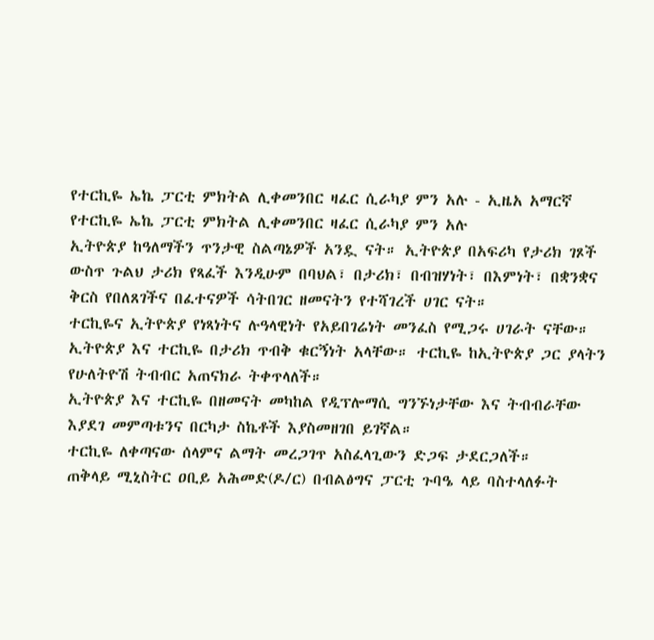የተርኪዬ ኤኬ ፓርቲ ምክትል ሊቀመንበር ዛፈር ሲራካያ ምን አሉ - ኢዜአ አማርኛ
የተርኪዬ ኤኬ ፓርቲ ምክትል ሊቀመንበር ዛፈር ሲራካያ ምን አሉ
ኢትዮጵያ ከዓለማችን ጥንታዊ ስልጣኔዎች አንዷ ናት። ኢትዮጵያ በአፍሪካ የታሪክ ገጾች ውስጥ ጉልህ ታሪክ የጻፈች እንዲሁም በባህል፣ በታሪክ፣ በብዝሃነት፣ በእምነት፣ በቋንቋና ቅርስ የበለጸገችና በፈተናዎች ሳትበገር ዘመናትን የተሻገረች ሀገር ናት።
ተርኪዬና ኢትዮጵያ የነጻነትና ሉዓላዊነት የአይበገሬነት መንፈስ የሚጋሩ ሀገራት ናቸው። ኢትዮጵያ እና ተርኪዬ በታሪክ ጥብቅ ቁርኝነት አላቸው። ተርኪዬ ከኢትዮጵያ ጋር ያላትን የሁለትዮሽ ትብብር አጠናክራ ትቀጥላለች።
ኢትዮጵያ እና ተርኪዬ በዘመናት መካከል የዲፕሎማሲ ግንኙነታቸው እና ትብብራቸው እያደገ መምጣቱንና በርካታ ስኬቶች እያስመዘገበ ይገኛል።
ተርኪዬ ለቀጣናው ሰላምና ልማት መረጋገጥ አስፈላጊውን ድጋፍ ታደርጋለች።
ጠቅላይ ሚኒስትር ዐቢይ አሕመድ(ዶ/ር) በብልፅግና ፓርቲ ጉባዔ ላይ ባስተላለፉት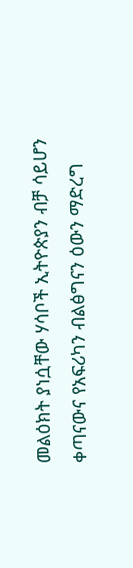መልዕክት ያነሷቸው ሃሳቦች ኢትዮጵያን ብቻ ሳይሆን ቀጣናውና የአፍሪካን ብልፅግናን ዕውን ማድረግ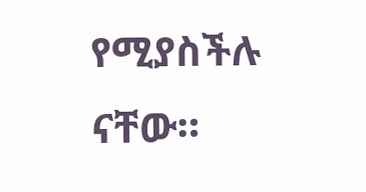የሚያስችሉ ናቸው።